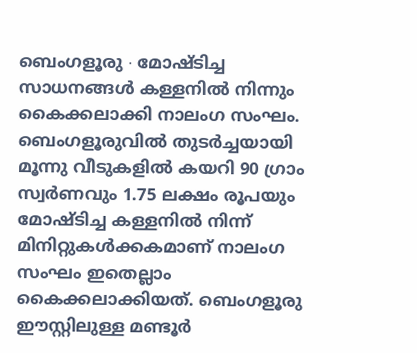ബെംഗളൂരു ∙ മോഷ്ടിച്ച സാധനങ്ങൾ കള്ളനിൽ നിന്നും കൈക്കലാക്കി നാലംഗ സംഘം. ബെംഗളൂരുവിൽ തുടർച്ചയായി മൂന്നു വീടുകളിൽ കയറി 90 ഗ്രാം സ്വർണവും 1.75 ലക്ഷം രൂപയും മോഷ്ടിച്ച കള്ളനിൽ നിന്ന് മിനിറ്റുകൾക്കകമാണ് നാലംഗ സംഘം ഇതെല്ലാം കൈക്കലാക്കിയത്. ബെംഗളൂരു ഈസ്റ്റിലുള്ള മണ്ടൂർ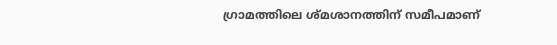ഗ്രാമത്തിലെ ശ്മശാനത്തിന് സമീപമാണ്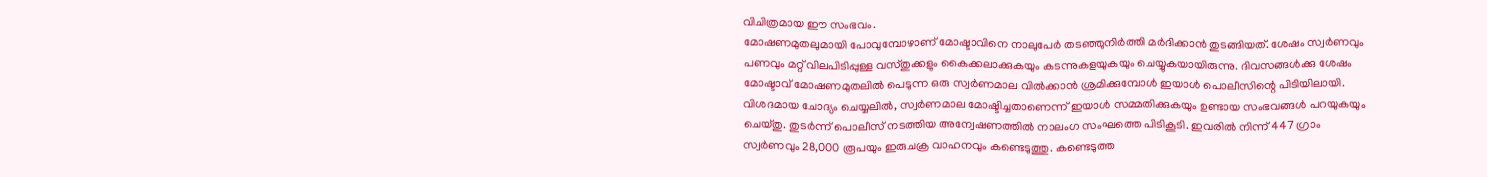വിചിത്രമായ ഈ സംഭവം.
മോഷണമുതലുമായി പോവുമ്പോഴാണ് മോഷ്ടാവിനെ നാലുപേർ തടഞ്ഞുനിർത്തി മർദിക്കാൻ തുടങ്ങിയത്. ശേഷം സ്വർണവും പണവും മറ്റ് വിലപിടിപ്പുള്ള വസ്തുക്കളും കൈക്കലാക്കുകയും കടന്നുകളയുകയും ചെയ്യുകയായിരുന്നു. ദിവസങ്ങൾക്കു ശേഷം മോഷ്ടാവ് മോഷണമുതലിൽ പെടുന്ന ഒരു സ്വർണമാല വിൽക്കാൻ ശ്രമിക്കുമ്പോൾ ഇയാൾ പൊലീസിന്റെ പിടിയിലായി.
വിശദമായ ചോദ്യം ചെയ്യലിൽ, സ്വർണമാല മോഷ്ടിച്ചതാണെന്ന് ഇയാൾ സമ്മതിക്കുകയും ഉണ്ടായ സംഭവങ്ങൾ പറയുകയും ചെയ്തു. തുടർന്ന് പൊലീസ് നടത്തിയ അന്വേഷണത്തിൽ നാലംഗ സംഘത്തെ പിടികൂടി. ഇവരിൽ നിന്ന് 447 ഗ്രാം സ്വർണവും 28,000 രൂപയും ഇരുചക്ര വാഹനവും കണ്ടെടുത്തു. കണ്ടെടുത്ത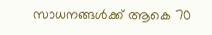സാധനങ്ങൾക്ക് ആകെ 70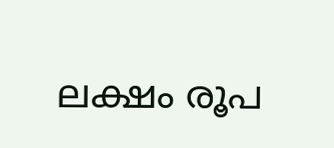ലക്ഷം രൂപ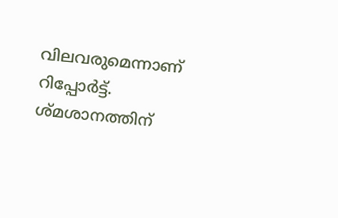വിലവരുമെന്നാണ് റിപ്പോർട്ട്. ശ്മശാനത്തിന്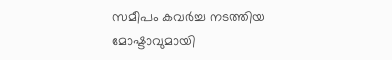സമീപം കവർച്ച നടത്തിയ മോഷ്ടാവുമായി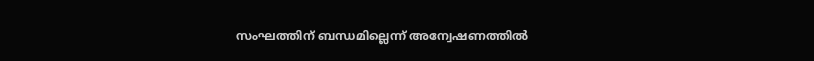സംഘത്തിന് ബന്ധമില്ലെന്ന് അന്വേഷണത്തിൽ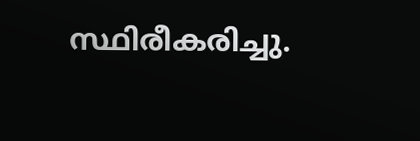സ്ഥിരീകരിച്ചു.